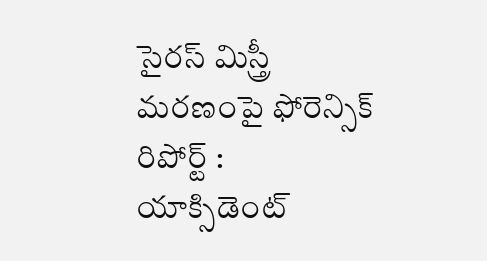సైరస్ మిస్త్రీ మరణంపై ఫోరెన్సిక్ రిపోర్ట్ : యాక్సిడెంట్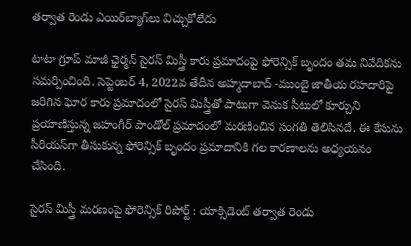తర్వాత రెండు ఎయిర్‌బ్యాగ్‌లు విచ్చుకోలేదు

టాటా గ్రూప్ మాజీ ఛైర్మన్ సైరస్ మిస్త్రీ కారు ప్రమాదంపై ఫోరెన్సిక్ బృందం తమ నివేదికను సమర్పించింది. సెప్టెంబర్ 4, 2022వ తేదీన అహ్మదాబాద్ -ముంబై జాతీయ రహదారిపై జరిగిన ఘోర కారు ప్రమాదంలో సైరస్ మిస్త్రీతో పాటుగా వెనుక సీటులో కూర్చుని ప్రయాణిస్తున్న జహంగీర్ పాండోల్ ప్రమాదంలో మరణించిన సంగతి తెలిసినదే. ఈ కేసును సీరియస్‌గా తీసుకున్న ఫోరెన్సిక్ బృందం ప్రమాదానికి గల కారణాలను అధ్యయనం చేసింది.

సైరస్ మిస్త్రీ మరణంపై ఫోరెన్సిక్ రిపోర్ట్ : యాక్సిడెంట్ తర్వాత రెండు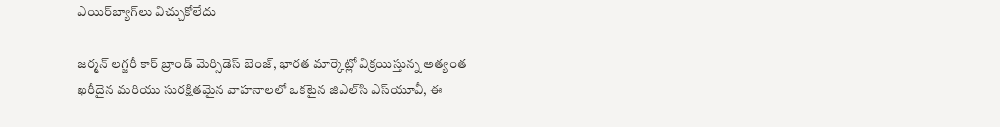ఎయిర్‌బ్యాగ్‌లు విచ్చుకోలేదు

జర్మన్ లగ్జరీ కార్ బ్రాండ్ మెర్సిడెస్ బెంజ్, భారత మార్కెట్లో విక్రయిస్తున్న అత్యంత ఖరీదైన మరియు సురక్షితమైన వాహనాలలో ఒకటైన జిఎల్‌సి ఎస్‌యూవీ, ఈ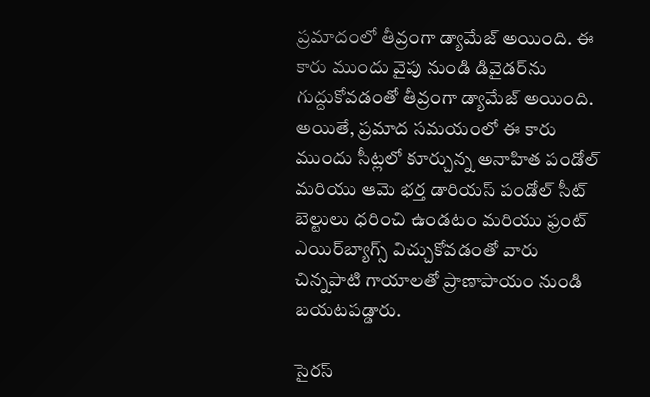ప్రమాదంలో తీవ్రంగా డ్యామేజ్ అయింది. ఈ కారు ముందు వైపు నుండి డివైడర్‌ను గుద్దుకోవడంతో తీవ్రంగా డ్యామేజ్ అయింది. అయితే, ప్రమాద సమయంలో ఈ కారు ముందు సీట్లలో కూర్చున్న అనాహిత పండోల్ మరియు ఆమె భర్త డారియస్ పండోల్ సీట్ బెల్టులు ధరించి ఉండటం మరియు ఫ్రంట్ ఎయిర్‌బ్యాగ్స్ విచ్చుకోవడంతో వారు చిన్నపాటి గాయాలతో ప్రాణాపాయం నుండి బయటపడ్డారు.

సైరస్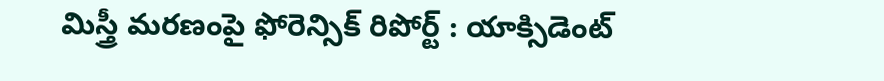మిస్త్రీ మరణంపై ఫోరెన్సిక్ రిపోర్ట్ : యాక్సిడెంట్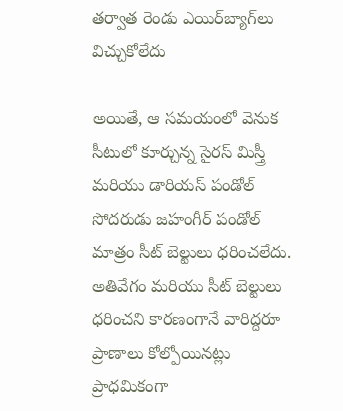తర్వాత రెండు ఎయిర్‌బ్యాగ్‌లు విచ్చుకోలేదు

అయితే, ఆ సమయంలో వెనుక సీటులో కూర్చున్న సైరస్ మిస్త్రీ మరియు డారియస్ పండోల్ సోదరుడు జహంగీర్ పండోల్ మాత్రం సీట్ బెల్టులు ధరించలేదు. అతివేగం మరియు సీట్ బెల్టులు ధరించని కారణంగానే వారిద్దరూ ప్రాణాలు కోల్పోయినట్లు ప్రాధమికంగా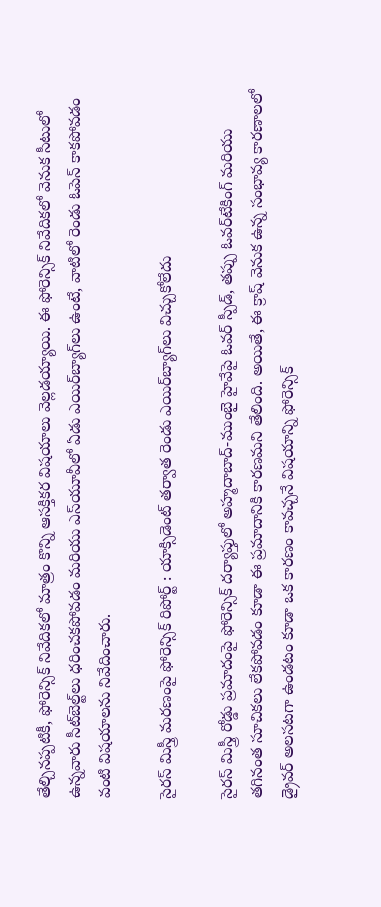తేల్చినప్పటికీ, ఫోరెన్సిక్ నివేదికలో మాత్రం కొన్ని ఆసక్తికర విషయాలు వెల్లడయ్యాయి. ఈ ఫోరెన్సిక్ నివేదికలో వెనుక సీటులో ఉన్నవారు సీట్‌బెల్ట్‌లు ధరించకపోవడం మరియు ఎస్‌యూవీలో ఏడు ఎయిర్‌బ్యాగ్‌లు ఉంటే, వాటిలో రెండు ఓపెన్ కాకపోవడం వంటి విషయాలను నివేదించారు.

సైరస్ మిస్త్రీ మరణంపై ఫోరెన్సిక్ రిపోర్ట్ : యాక్సిడెంట్ తర్వాత రెండు ఎయిర్‌బ్యాగ్‌లు విచ్చుకోలేదు

సైరస్ మిస్త్రీ రోడ్డు ప్రమాదంపై ఫోరెన్సిక్ దర్యాప్తులో అహ్మదాబాద్-ముంబై హైవేపై ఓవర్ స్పీడ్, తప్పు ఓవర్‌టేకింగ్ మరియు తగినంత సూచికలు లేకపోవడం కూడా ఈ ప్రమాదానికి కారణమని తేలింది. అయితే, ఈ క్రాష్ వెనుక ఉన్న సంభావ్య కారణాలలో డ్రైవర్ అలసటగా ఉండటం కూడా ఒక కారణం కావచ్చనే విషయాన్ని ఫోరెన్సిక్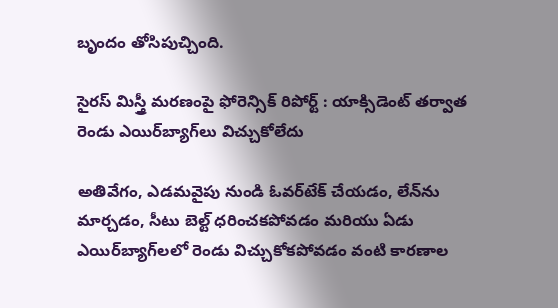బృందం తోసిపుచ్చింది.

సైరస్ మిస్త్రీ మరణంపై ఫోరెన్సిక్ రిపోర్ట్ : యాక్సిడెంట్ తర్వాత రెండు ఎయిర్‌బ్యాగ్‌లు విచ్చుకోలేదు

అతివేగం, ఎడమవైపు నుండి ఓవర్‌టేక్ చేయడం, లేన్‌ను మార్చడం, సీటు బెల్ట్ ధరించకపోవడం మరియు ఏడు ఎయిర్‌బ్యాగ్‌లలో రెండు విచ్చుకోకపోవడం వంటి కారణాల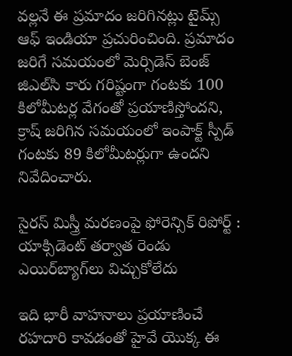వల్లనే ఈ ప్రమాదం జరిగినట్లు టైమ్స్ ఆఫ్ ఇండియా ప్రచురించింది. ప్రమాదం జరిగే సమయంలో మెర్సిడెస్ బెంజ్ జిఎల్‌సి కారు గరిష్టంగా గంటకు 100 కిలోమీటర్ల వేగంతో ప్రయాణిస్తోందని, క్రాష్ జరిగిన సమయంలో ఇంపాక్ట్ స్పీడ్ గంటకు 89 కిలోమీటర్లుగా ఉందని నివేదించారు.

సైరస్ మిస్త్రీ మరణంపై ఫోరెన్సిక్ రిపోర్ట్ : యాక్సిడెంట్ తర్వాత రెండు ఎయిర్‌బ్యాగ్‌లు విచ్చుకోలేదు

ఇది భారీ వాహనాలు ప్రయాణించే రహదారి కావడంతో హైవే యొక్క ఈ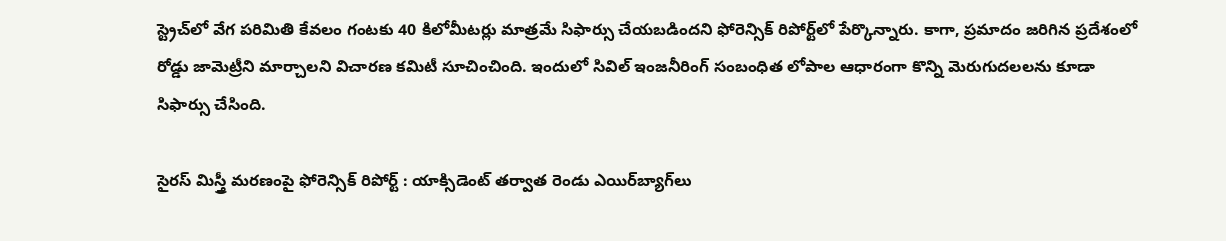స్ట్రెచ్‌లో వేగ పరిమితి కేవలం గంటకు 40 కిలోమీటర్లు మాత్రమే సిఫార్సు చేయబడిందని ఫోరెన్సిక్ రిపోర్ట్‌లో పేర్కొన్నారు. కాగా, ప్రమాదం జరిగిన ప్రదేశంలో రోడ్డు జామెట్రీని మార్చాలని విచారణ కమిటీ సూచించింది. ఇందులో సివిల్ ఇంజనీరింగ్ సంబంధిత లోపాల ఆధారంగా కొన్ని మెరుగుదలలను కూడా సిఫార్సు చేసింది.

సైరస్ మిస్త్రీ మరణంపై ఫోరెన్సిక్ రిపోర్ట్ : యాక్సిడెంట్ తర్వాత రెండు ఎయిర్‌బ్యాగ్‌లు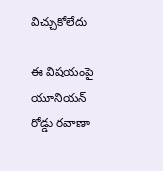విచ్చుకోలేదు

ఈ విషయంపై యూనియన్ రోడ్డు రవాణా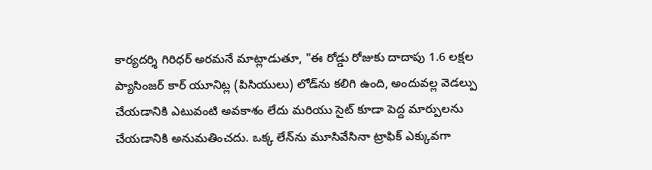కార్యదర్శి గిరిధర్ అరమనే మాట్లాడుతూ, "ఈ రోడ్డు రోజుకు దాదాపు 1.6 లక్షల ప్యాసింజర్ కార్ యూనిట్ల (పిసియులు) లోడ్‌ను కలిగి ఉంది, అందువల్ల వెడల్పు చేయడానికి ఎటువంటి అవకాశం లేదు మరియు సైట్ కూడా పెద్ద మార్పులను చేయడానికి అనుమతించదు. ఒక్క లేన్‌ను మూసివేసినా ట్రాఫిక్‌ ఎక్కువగా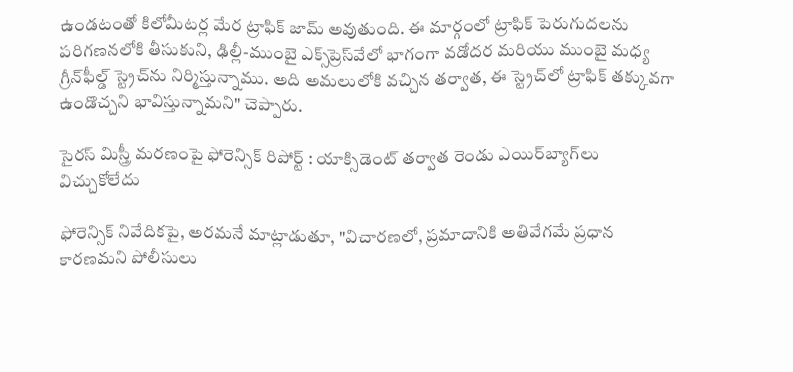ఉండటంతో కిలోమీటర్ల మేర ట్రాఫిక్‌ జామ్‌ అవుతుంది. ఈ మార్గంలో ట్రాఫిక్ పెరుగుదలను పరిగణనలోకి తీసుకుని, ఢిల్లీ-ముంబై ఎక్స్‌ప్రెస్‌వేలో భాగంగా వడోదర మరియు ముంబై మధ్య గ్రీన్‌ఫీల్డ్ స్ట్రెచ్‌ను నిర్మిస్తున్నాము. అది అమలులోకి వచ్చిన తర్వాత, ఈ స్ట్రెచ్‌లో ట్రాఫిక్ తక్కువగా ఉండొచ్చని భావిస్తున్నామని" చెప్పారు.

సైరస్ మిస్త్రీ మరణంపై ఫోరెన్సిక్ రిపోర్ట్ : యాక్సిడెంట్ తర్వాత రెండు ఎయిర్‌బ్యాగ్‌లు విచ్చుకోలేదు

ఫోరెన్సిక్ నివేదికపై, అరమనే మాట్లాడుతూ, "విచారణలో, ప్రమాదానికి అతివేగమే ప్రధాన కారణమని పోలీసులు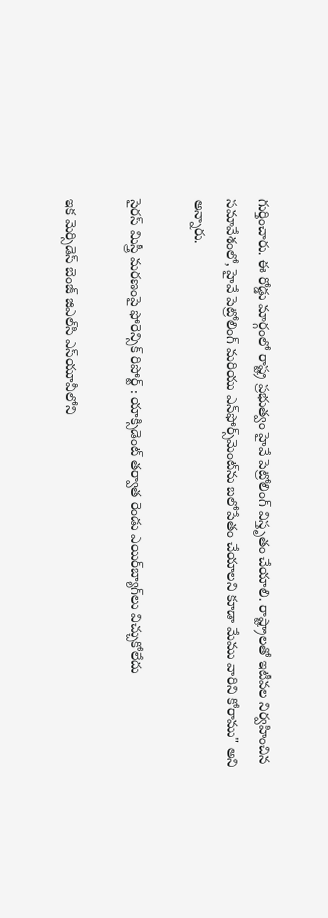గుర్తించారు. ఈ రోడ్డు మార్గంలో రాష్ట్ర ప్రభుత్వం హైవే పెట్రోలింగ్ విస్తృతం చేయాలి. రాష్ట్రాలతో ఇటీవల నిర్వహించిన సమావేశంలో, హైవే పెట్రోలింగ్ మరియు ఎన్‌ఫోర్స్‌మెంట్‌ను బలోపేతం చేయాలని కూడా మేము వారిని కోరాము" అని అన్నారు.

సైరస్ మిస్త్రీ మరణంపై ఫోరెన్సిక్ రిపోర్ట్ : యాక్సిడెంట్ తర్వాత రెండు ఎయిర్‌బ్యాగ్‌లు విచ్చుకోలేదు

ఇక మెర్సిడెస్ బెంజ్ జిఎల్‌సి ఎస్‌యూవీలోని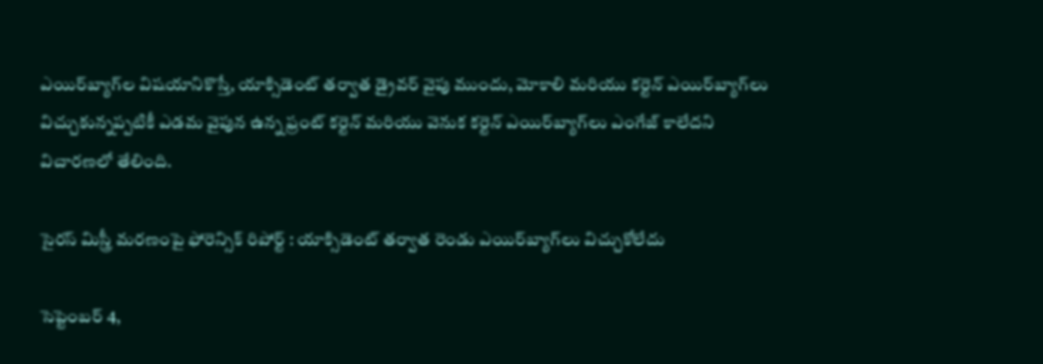ఎయిర్‌బ్యాగ్‌ల విషయానికొస్తే, యాక్సిడెంట్ తర్వాత డ్రైవర్ వైపు ముందు, మోకాలి మరియు కర్టెన్ ఎయిర్‌బ్యాగ్‌లు విచ్చుకున్నప్పటికీ ఎడమ వైపున ఉన్న ఫ్రంట్ కర్టెన్ మరియు వెనుక కర్టెన్ ఎయిర్‌బ్యాగ్‌లు ఎంగేజ్ కాలేదని విచారణలో తేలింది.

సైరస్ మిస్త్రీ మరణంపై ఫోరెన్సిక్ రిపోర్ట్ : యాక్సిడెంట్ తర్వాత రెండు ఎయిర్‌బ్యాగ్‌లు విచ్చుకోలేదు

సెప్టెంబర్ 4,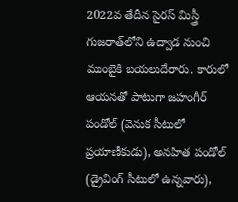2022వ తేదీన సైరస్ మిస్త్రీ గుజరాత్‌లోని ఉద్వాడ నుంచి ముంబైకి బయలుదేరారు. కారులో ఆయనతో పాటుగా జహంగీర్ పండోల్ (వెనుక సీటులో ప్రయాణీకుడు), అనహిత పండోల్ (డ్రైవింగ్ సీటులో ఉన్నవారు),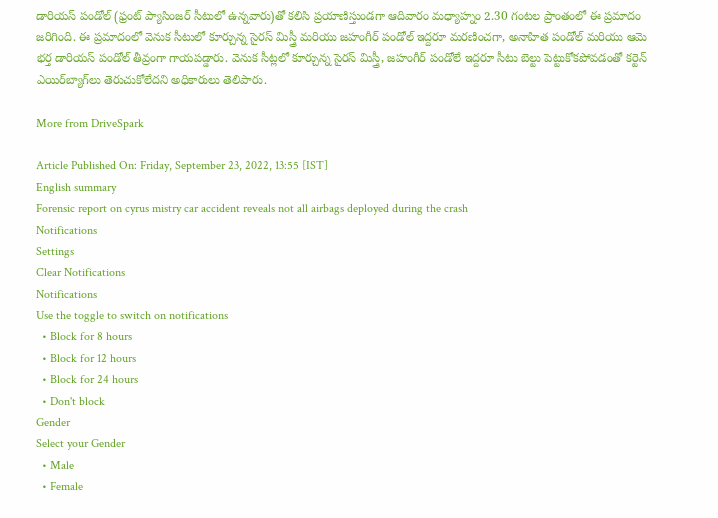డారియస్ పండోల్‌ (ఫ్రంట్ ప్యాసింజర్ సీటులో ఉన్నవారు)తో కలిసి ప్రయాణిస్తుండగా ఆదివారం మధ్యాహ్నం 2.30 గంటల ప్రాంతంలో ఈ ప్రమాదం జరిగింది. ఈ ప్రమాదంలో వెనుక సీటులో కూర్చున్న సైరస్ మిస్త్రీ మరియు జహంగీర్ పండోల్ ఇద్దరూ మరణించగా, అనాహిత పండోల్ మరియు ఆమె భర్త డారియస్ పండోల్ తీవ్రంగా గాయపడ్డారు. వెనుక సీట్లలో కూర్చున్న సైరస్ మిస్త్రీ, జహంగీర్ పండోలే ఇద్దరూ సీటు బెల్టు పెట్టుకోకపోవడంతో కర్టెన్ ఎయిర్‌బ్యాగ్‌లు తెరుచుకోలేదని అధికారులు తెలిపారు.

More from DriveSpark

Article Published On: Friday, September 23, 2022, 13:55 [IST]
English summary
Forensic report on cyrus mistry car accident reveals not all airbags deployed during the crash
Notifications
Settings
Clear Notifications
Notifications
Use the toggle to switch on notifications
  • Block for 8 hours
  • Block for 12 hours
  • Block for 24 hours
  • Don't block
Gender
Select your Gender
  • Male
  • Female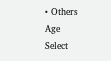• Others
Age
Select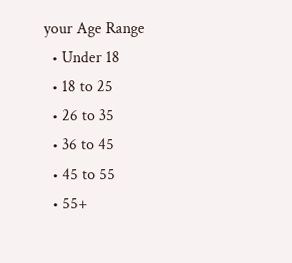your Age Range
  • Under 18
  • 18 to 25
  • 26 to 35
  • 36 to 45
  • 45 to 55
  • 55+